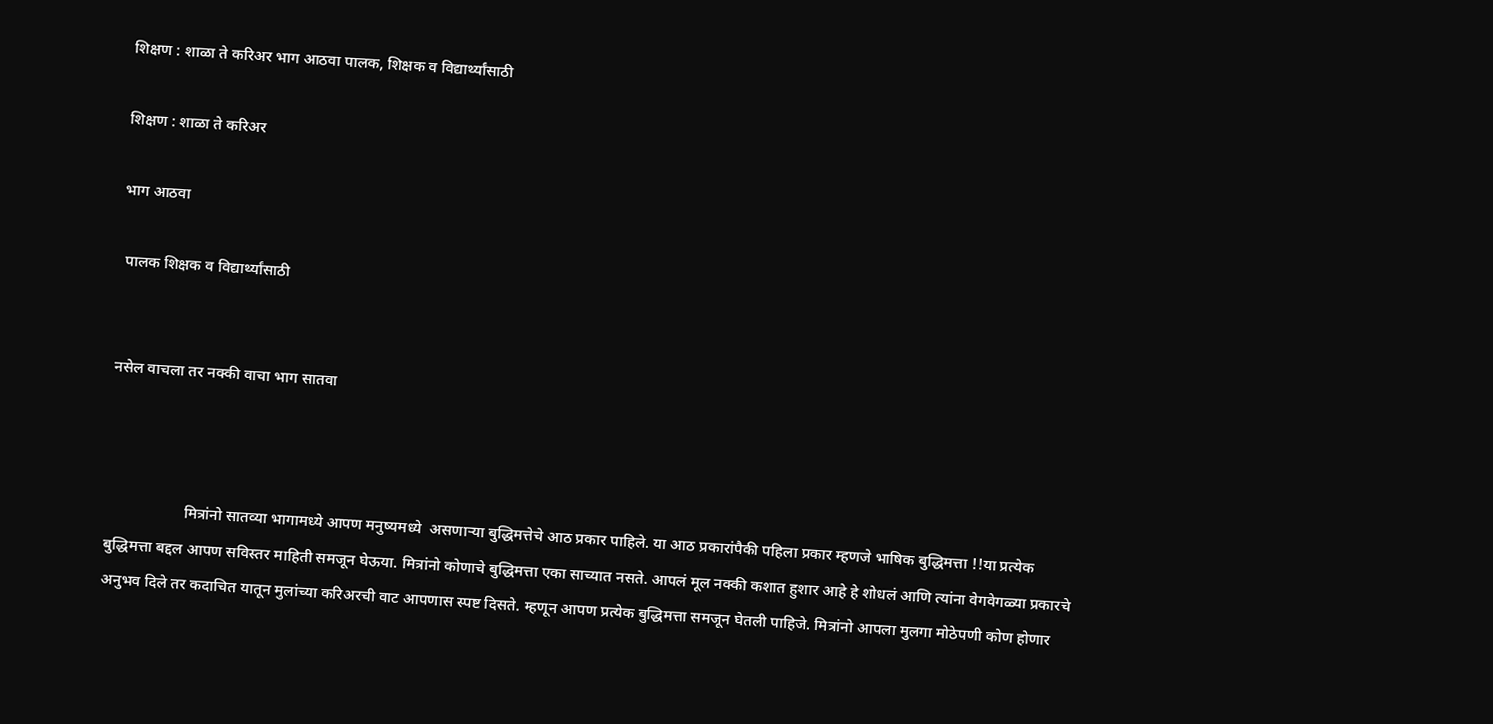शिक्षण : शाळा ते करिअर भाग आठवा पालक, शिक्षक व विद्यार्थ्यांसाठी

शिक्षण : शाळा ते करिअर

भाग आठवा

 पालक शिक्षक व विद्यार्थ्यांसाठी


नसेल वाचला तर नक्की वाचा भाग सातवा



                    मित्रांनो सातव्या भागामध्ये आपण मनुष्यमध्ये  असणाऱ्या बुद्धिमत्तेचे आठ प्रकार पाहिले. या आठ प्रकारांपैकी पहिला प्रकार म्हणजे भाषिक बुद्धिमत्ता !!या प्रत्येक बुद्धिमत्ता बद्दल आपण सविस्तर माहिती समजून घेऊया. मित्रांनो कोणाचे बुद्धिमत्ता एका साच्यात नसते. आपलं मूल नक्की कशात हुशार आहे हे शोधलं आणि त्यांना वेगवेगळ्या प्रकारचे अनुभव दिले तर कदाचित यातून मुलांच्या करिअरची वाट आपणास स्पष्ट दिसते. म्हणून आपण प्रत्येक बुद्धिमत्ता समजून घेतली पाहिजे. मित्रांनो आपला मुलगा मोठेपणी कोण होणार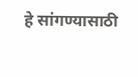हे सांगण्यासाठी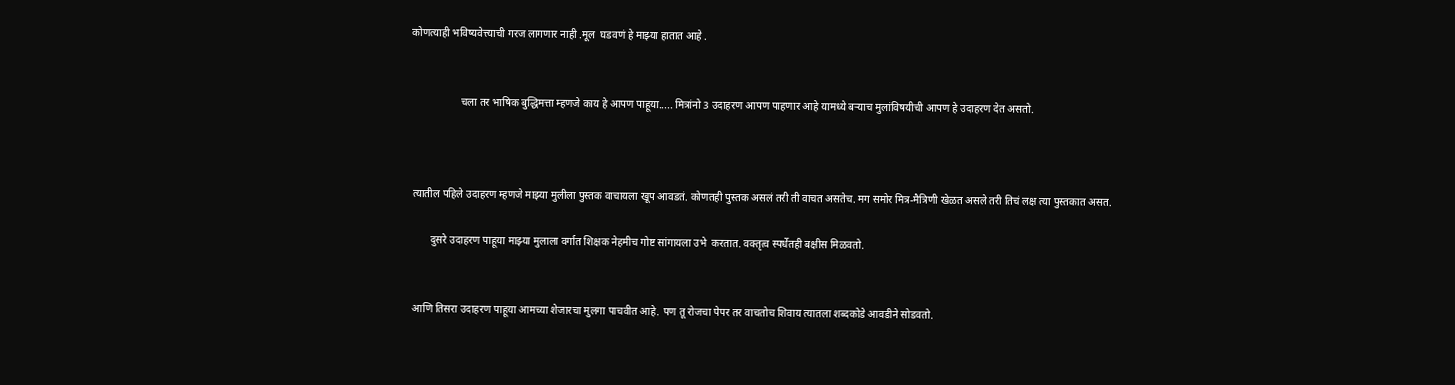कोणत्याही भविष्यवेत्त्याची गरज लागणार नाही .मूल  घडवणं हे माझ्या हातात आहे .


                   चला तर भाषिक बुद्धिमत्ता म्हणजे काय हे आपण पाहूया..... मित्रांनो 3 उदाहरण आपण पाहणार आहे यामध्ये बऱ्याच मुलांविषयीची आपण हे उदाहरण देत असतो.



 त्यातील पहिले उदाहरण म्हणजे माझ्या मुलीला पुस्तक वाचायला खूप आवडतं. कोणतही पुस्तक असलं तरी ती वाचत असतेच. मग समोर मित्र-मैत्रिणी खेळत असले तरी तिचं लक्ष त्या पुस्तकात असत.

        दुसरे उदाहरण पाहूया माझ्या मुलाला वर्गात शिक्षक नेहमीच गोष्ट सांगायला उभे  करतात. वक्तृत्व स्पर्धेतही बक्षीस मिळवतो.


 आणि तिसरा उदाहरण पाहूया आमच्या शेजारचा मुलगा पाचवीत आहे. पण तू रोजचा पेपर तर वाचतोच शिवाय त्यातला शब्दकोडे आवडीने सोडवतो.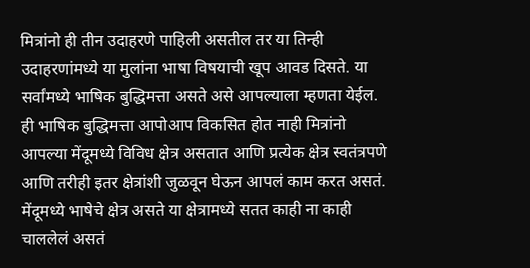मित्रांनो ही तीन उदाहरणे पाहिली असतील तर या तिन्ही उदाहरणांमध्ये या मुलांना भाषा विषयाची खूप आवड दिसते. या सर्वांमध्ये भाषिक बुद्धिमत्ता असते असे आपल्याला म्हणता येईल. ही भाषिक बुद्धिमत्ता आपोआप विकसित होत नाही मित्रांनो आपल्या मेंदूमध्ये विविध क्षेत्र असतात आणि प्रत्येक क्षेत्र स्वतंत्रपणे आणि तरीही इतर क्षेत्रांशी जुळवून घेऊन आपलं काम करत असतं. मेंदूमध्ये भाषेचे क्षेत्र असते या क्षेत्रामध्ये सतत काही ना काही चाललेलं असतं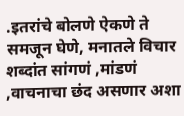.इतरांचे बोलणे ऐकणे ते समजून घेणे, मनातले विचार शब्दांत सांगणं ,मांडणं ,वाचनाचा छंद असणार अशा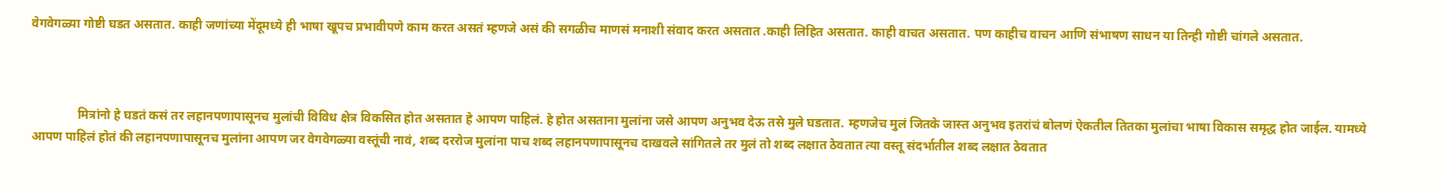वेगवेगळ्या गोष्टी घडत असतात. काही जणांच्या मेंदूमध्ये ही भाषा खूपच प्रभावीपणे काम करत असतं म्हणजे असं की सगळीच माणसं मनाशी संवाद करत असतात .काही लिहित असतात. काही वाचत असतात. पण काहीच वाचन आणि संभाषण साधन या तिन्ही गोष्टी चांगले असतात.



               मित्रांनो हे घडतं कसं तर लहानपणापासूनच मुलांची विविध क्षेत्र विकसित होत असतात हे आपण पाहिलं. हे होत असताना मुलांना जसे आपण अनुभव देऊ तसे मुले घडतात. म्हणजेच मुलं जितके जास्त अनुभव इतरांचं बोलणं ऐकतील तितका मुलांचा भाषा विकास समृद्ध होत जाईल. यामध्ये आपण पाहिलं होतं की लहानपणापासूनच मुलांना आपण जर वेगवेगळ्या वस्तूंची नावं, शब्द दररोज मुलांना पाच शब्द लहानपणापासूनच दाखवले सांगितले तर मुलं तो शब्द लक्षात ठेवतात त्या वस्तू संदर्भातील शब्द लक्षात ठेवतात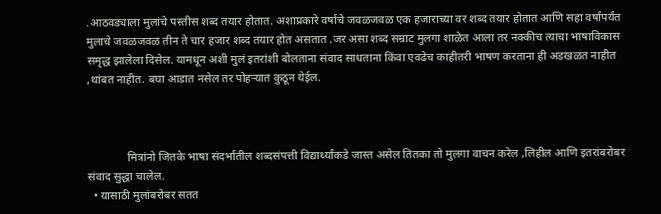.आठवड्याला मुलांचे पस्तीस शब्द तयार होतात. अशाप्रकारे वर्षाचे जवळजवळ एक हजाराच्या वर शब्द तयार होतात आणि सहा वर्षांपर्यंत मुलाचे जवळजवळ तीन ते चार हजार शब्द तयार होत असतात .जर असा शब्द सम्राट मुलगा शाळेत आला तर नक्कीच त्याचा भाषाविकास समृद्ध झालेला दिसेल. यामधून अशी मुलं इतरांशी बोलताना संवाद साधताना किंवा एवढेच काहीतरी भाषण करताना ही अडखळत नाहीत ,थांबत नाहीत. बघा आडात नसेल तर पोहऱ्यात कुठून येईल.



              मित्रांनो जितके भाषा संदर्भातील शब्दसंपत्ती विद्यार्थ्यांकडे जास्त असेल तितका तो मुलगा वाचन करेल ,लिहील आणि इतरांबरोबर संवाद सुद्धा चालेल.
  • यासाठी मुलांबरोबर सतत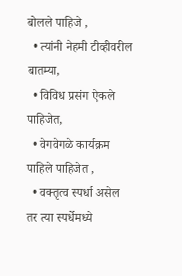बोलले पाहिजे ,
  • त्यांनी नेहमी टीव्हीवरील बातम्या,
  • विविध प्रसंग ऐकले पाहिजेत,
  • वेगवेगळे कार्यक्रम पाहिले पाहिजेत ,
  • वक्तृत्व स्पर्धा असेल तर त्या स्पर्धेमध्ये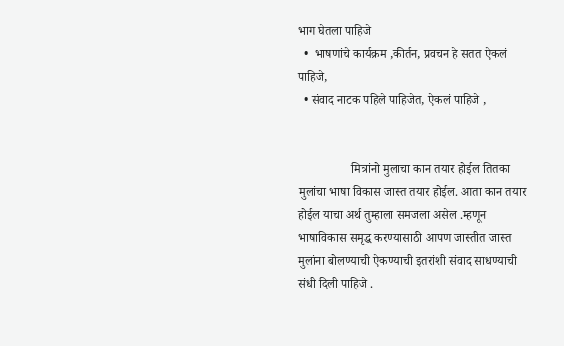भाग घेतला पाहिजे
  •  भाषणांचे कार्यक्रम ,कीर्तन, प्रवचन हे सतत ऐकलं पाहिजे,
  • संवाद नाटक पहिले पाहिजेत, ऐकलं पाहिजे ,


                 मित्रांनो मुलाचा कान तयार होईल तितका मुलांचा भाषा विकास जास्त तयार होईल. आता कान तयार होईल याचा अर्थ तुम्हाला समजला असेल .म्हणून भाषाविकास समृद्ध करण्यासाठी आपण जास्तीत जास्त मुलांना बोलण्याची ऐकण्याची इतरांशी संवाद साधण्याची संधी दिली पाहिजे .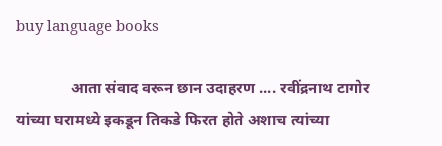buy language books

              आता संवाद वरून छान उदाहरण .... रवींद्रनाथ टागोर यांच्या घरामध्ये इकडून तिकडे फिरत होते अशाच त्यांच्या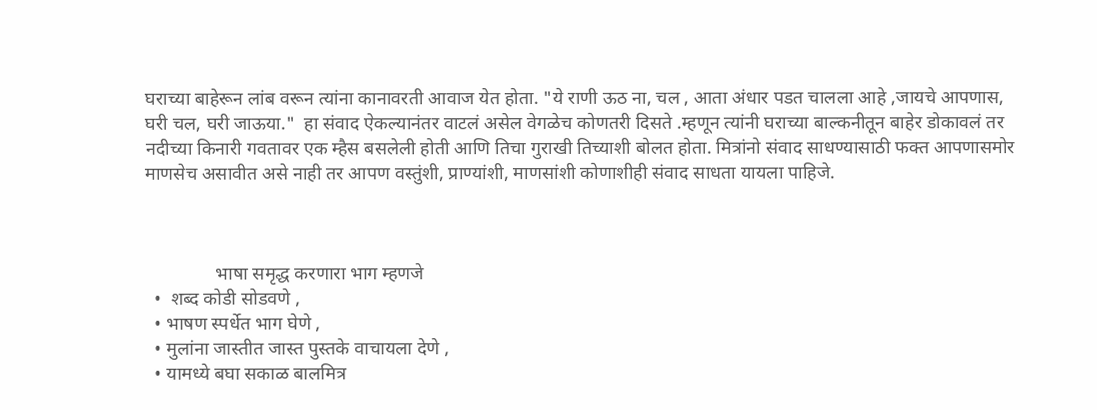घराच्या बाहेरून लांब वरून त्यांना कानावरती आवाज येत होता. "ये राणी ऊठ ना, चल , आता अंधार पडत चालला आहे ,जायचे आपणास, घरी चल, घरी जाऊया."  हा संवाद ऐकल्यानंतर वाटलं असेल वेगळेच कोणतरी दिसते .म्हणून त्यांनी घराच्या बाल्कनीतून बाहेर डोकावलं तर नदीच्या किनारी गवतावर एक म्हैस बसलेली होती आणि तिचा गुराखी तिच्याशी बोलत होता. मित्रांनो संवाद साधण्यासाठी फक्त आपणासमोर माणसेच असावीत असे नाही तर आपण वस्तुंशी, प्राण्यांशी, माणसांशी कोणाशीही संवाद साधता यायला पाहिजे.



               भाषा समृद्ध करणारा भाग म्हणजे
  •  शब्द कोडी सोडवणे ,
  • भाषण स्पर्धेत भाग घेणे ,
  • मुलांना जास्तीत जास्त पुस्तके वाचायला देणे ,
  • यामध्ये बघा सकाळ बालमित्र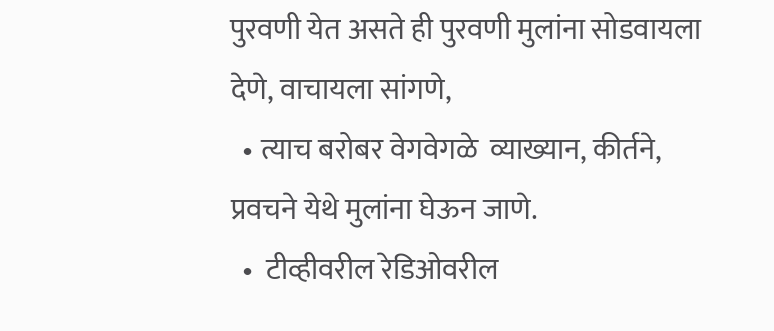पुरवणी येत असते ही पुरवणी मुलांना सोडवायला देणे, वाचायला सांगणे,
  • त्याच बरोबर वेगवेगळे  व्याख्यान, कीर्तने, प्रवचने येथे मुलांना घेऊन जाणे.
  •  टीव्हीवरील रेडिओवरील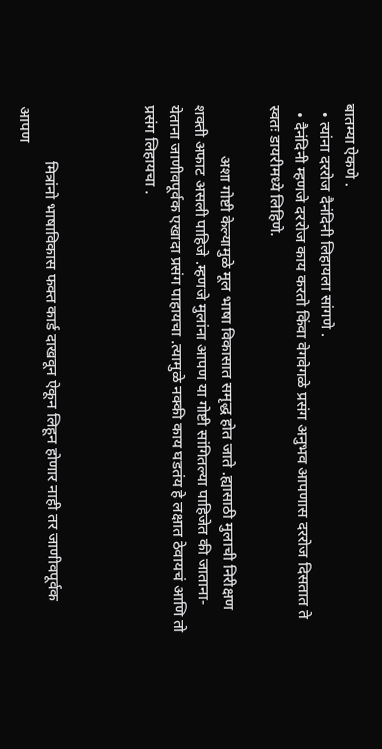बातम्या ऐकणे .
  • त्यांना दररोज दैनंदिनी लिहायला सांगणे .
  • दैनंदिनी म्हणजे दररोज काय करतो किंवा वेगवेगळे प्रसंग अनुभव आपणास दररोज दिसतात ते स्वतः डायरीमध्ये लिहिणे.

             अशा गोष्टी केल्यामुळे मूल भाषा विकासात समृद्ध होत जाते .ह्यासाठी मुलाची निरीक्षण शक्ती अफाट असली पाहिजे .म्हणजे मुलांना आपण या गोष्टी सांगितल्या पाहिजेत की जाताना-येताना जाणीवपूर्वक एखादा प्रसंग पाहायचा .त्यामुळे नक्की काय घडतंय हे लक्षात ठेवायचं आणि तो प्रसंग लिहायचा .



              मित्रांनो भाषाविकास फक्त कार्ड दाखवून ऐकून लिहून होणार नाही तर जाणीवपूर्वक आपण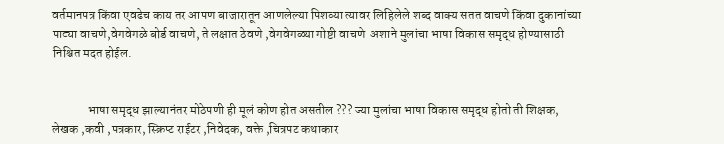वर्तमानपत्र किंवा एवढेच काय तर आपण बाजारातून आणलेल्या पिशव्या त्यावर लिहिलेले शब्द वाक्य सतत वाचणे किंवा दुकानांच्या पाट्या वाचणे,वेगवेगळे बोर्ड वाचणे, ते लक्षात ठेवणे ,वेगवेगळ्या गोष्टी वाचणे  अशाने मुलांचा भाषा विकास समृद्ध होण्यासाठी निश्चित मदत होईल.


              भाषा समृद्ध झाल्यानंतर मोठेपणी ही मूलं कोण होत असतील ??? ज्या मुलांचा भाषा विकास समृद्ध होतो ती शिक्षक, लेखक ,कवी ,पत्रकार, स्क्रिप्ट राईटर ,निवेदक, वक्ते ,चित्रपट कथाकार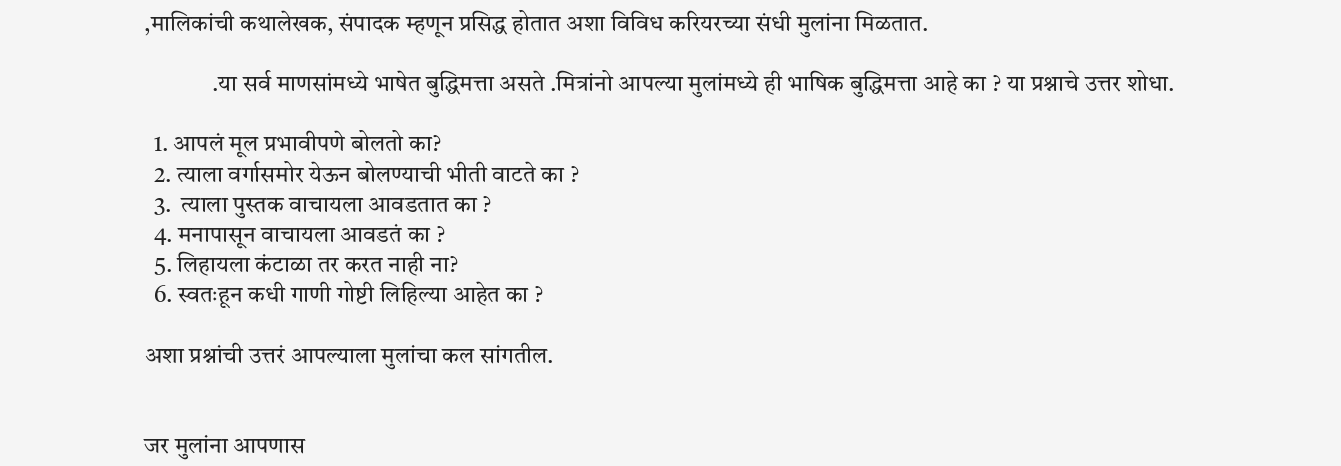,मालिकांची कथालेखक, संपादक म्हणून प्रसिद्ध होतात अशा विविध करियरच्या संधी मुलांना मिळतात.

              .या सर्व माणसांमध्ये भाषेत बुद्धिमत्ता असते .मित्रांनो आपल्या मुलांमध्ये ही भाषिक बुद्धिमत्ता आहे का ? या प्रश्नाचे उत्तर शोधा.

  1. आपलं मूल प्रभावीपणे बोलतो का?
  2. त्याला वर्गासमोर येऊन बोलण्याची भीती वाटते का ?
  3.  त्याला पुस्तक वाचायला आवडतात का ?
  4. मनापासून वाचायला आवडतं का ?
  5. लिहायला कंटाळा तर करत नाही ना?
  6. स्वतःहून कधी गाणी गोष्टी लिहिल्या आहेत का ?

अशा प्रश्नांची उत्तरं आपल्याला मुलांचा कल सांगतील.


जर मुलांना आपणास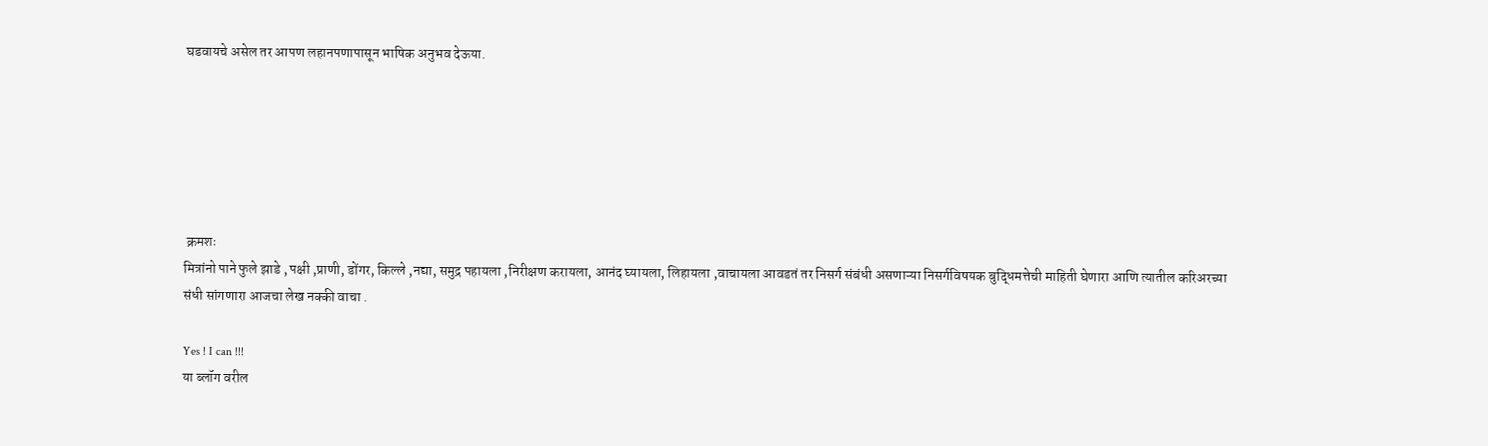घडवायचे असेल तर आपण लहानपणापासून भाषिक अनुभव देऊया.






 क्रमशः
मित्रांनो पाने फुले झाडे , पक्षी ,प्राणी, डोंगर, किल्ले ,नद्या, समुद्र पहायला ,निरीक्षण करायला, आनंद घ्यायला, लिहायला ,वाचायला आवडतं तर निसर्ग संबंधी असणाऱ्या निसर्गविषयक बुद्धिमत्तेची माहिती घेणारा आणि त्यातील करिअरच्या संधी सांगणारा आजचा लेख नक्की वाचा .

Yes ! I can !!!
या ब्लॉग वरील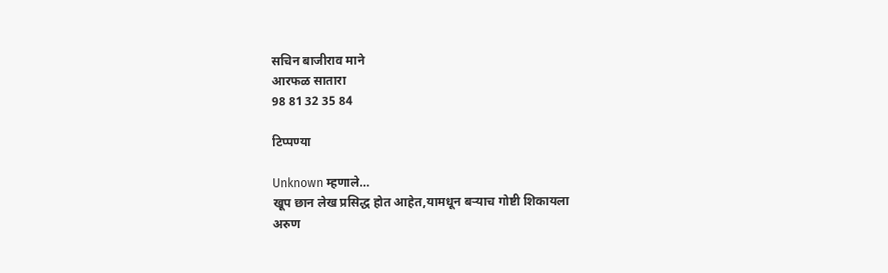सचिन बाजीराव माने
आरफळ सातारा
98 81 32 35 84

टिप्पण्या

Unknown म्हणाले…
खूप छान लेख प्रसिद्ध होत आहेत,यामधून बऱ्याच गोष्टी शिकायला
अरुण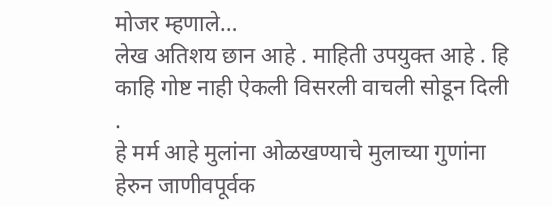मोजर म्हणाले…
लेख अतिशय छान आहे . माहिती उपयुक्त आहे . हि काहि गोष्ट नाही ऐकली विसरली वाचली सोडून दिली .
हे मर्म आहे मुलांना ओळखण्याचे मुलाच्या गुणांना हेरुन जाणीवपूर्वक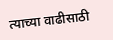त्याच्या वाढीसाठी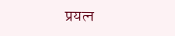प्रयत्न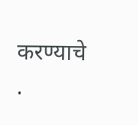करण्याचे .